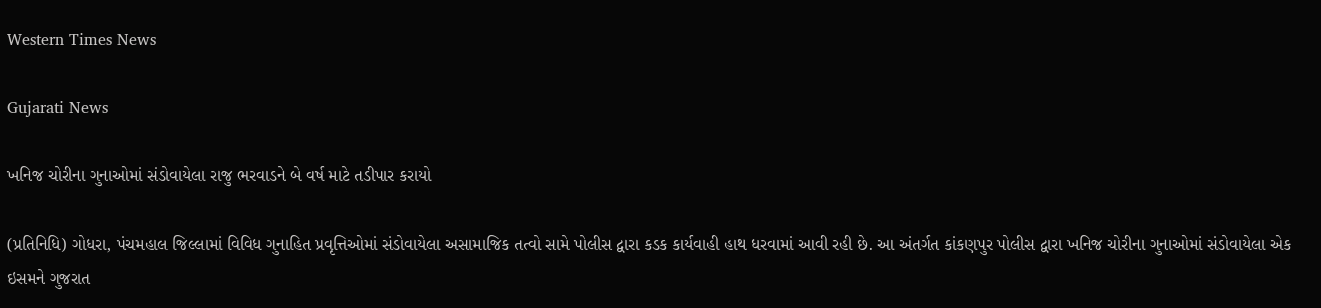Western Times News

Gujarati News

ખનિજ ચોરીના ગુનાઓમાં સંડોવાયેલા રાજુ ભરવાડને બે વર્ષ માટે તડીપાર કરાયો

(પ્રતિનિધિ) ગોધરા, પંચમહાલ જિલ્લામાં વિવિધ ગુનાહિત પ્રવૃત્તિઓમાં સંડોવાયેલા અસામાજિક તત્વો સામે પોલીસ દ્વારા કડક કાર્યવાહી હાથ ધરવામાં આવી રહી છે. આ અંતર્ગત કાંકણપુર પોલીસ દ્વારા ખનિજ ચોરીના ગુનાઓમાં સંડોવાયેલા એક ઇસમને ગુજરાત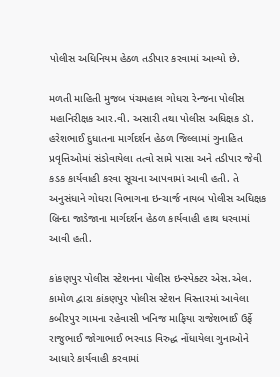પોલીસ અધિનિયમ હેઠળ તડીપાર કરવામાં આવ્યો છે.

મળતી માહિતી મુજબ પંચમહાલ ગોધરા રેન્જના પોલીસ મહાનિરીક્ષક આર.વી. અસારી તથા પોલીસ અધિક્ષક ડૉ. હરેશભાઈ દુધાતના માર્ગદર્શન હેઠળ જિલ્લામાં ગુનાહિત પ્રવૃત્તિઓમાં સંડોવાયેલા તત્વો સામે પાસા અને તડીપાર જેવી કડક કાર્યવાહી કરવા સૂચના આપવામાં આવી હતી. તે અનુસંધાને ગોધરા વિભાગના ઇન્ચાર્જ નાયબ પોલીસ અધિક્ષક બ્રિન્દા જાડેજાના માર્ગદર્શન હેઠળ કાર્યવાહી હાથ ધરવામાં આવી હતી.

કાંકણપુર પોલીસ સ્ટેશનના પોલીસ ઇન્સ્પેક્ટર એસ.એલ. કામોળ દ્વારા કાંકણપુર પોલીસ સ્ટેશન વિસ્તારમાં આવેલા કબીરપુર ગામના રહેવાસી ખનિજ માફિયા રાજેશભાઈ ઉર્ફે રાજુભાઈ જોગાભાઈ ભરવાડ વિરુદ્ધ નોંધાયેલા ગુનાઓને આધારે કાર્યવાહી કરવામાં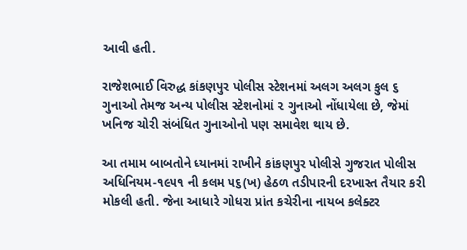આવી હતી.

રાજેશભાઈ વિરુદ્ધ કાંકણપુર પોલીસ સ્ટેશનમાં અલગ અલગ કુલ ૬ ગુનાઓ તેમજ અન્ય પોલીસ સ્ટેશનોમાં ૨ ગુનાઓ નોંધાયેલા છે, જેમાં ખનિજ ચોરી સંબંધિત ગુનાઓનો પણ સમાવેશ થાય છે.

આ તમામ બાબતોને ધ્યાનમાં રાખીને કાંકણપુર પોલીસે ગુજરાત પોલીસ અધિનિયમ-૧૯૫૧ ની કલમ ૫૬(ખ) હેઠળ તડીપારની દરખાસ્ત તૈયાર કરી મોકલી હતી. જેના આધારે ગોધરા પ્રાંત કચેરીના નાયબ કલેક્ટર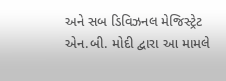અને સબ ડિવિઝનલ મેજિસ્ટ્રેટ એન.બી. મોદી દ્વારા આ મામલે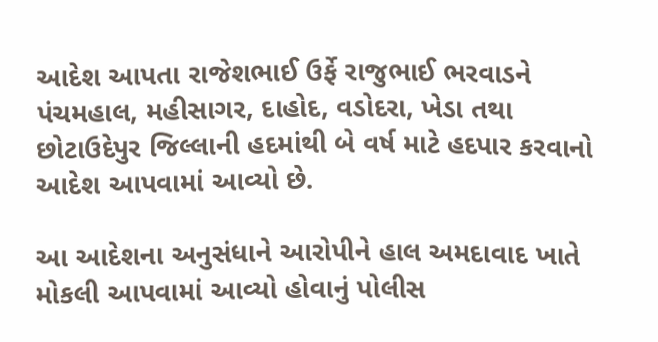આદેશ આપતા રાજેશભાઈ ઉર્ફે રાજુભાઈ ભરવાડને પંચમહાલ, મહીસાગર, દાહોદ, વડોદરા, ખેડા તથા છોટાઉદેપુર જિલ્લાની હદમાંથી બે વર્ષ માટે હદપાર કરવાનો આદેશ આપવામાં આવ્યો છે.

આ આદેશના અનુસંધાને આરોપીને હાલ અમદાવાદ ખાતે મોકલી આપવામાં આવ્યો હોવાનું પોલીસ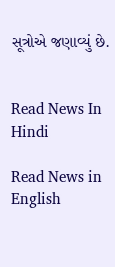સૂત્રોએ જણાવ્યું છે.


Read News In Hindi

Read News in English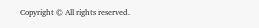Copyright © All rights reserved.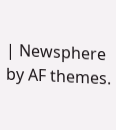| Newsphere by AF themes.